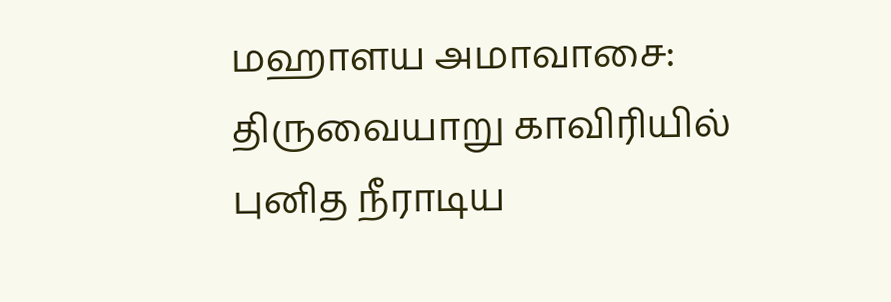மஹாளய அமாவாசை: திருவையாறு காவிரியில் புனித நீராடிய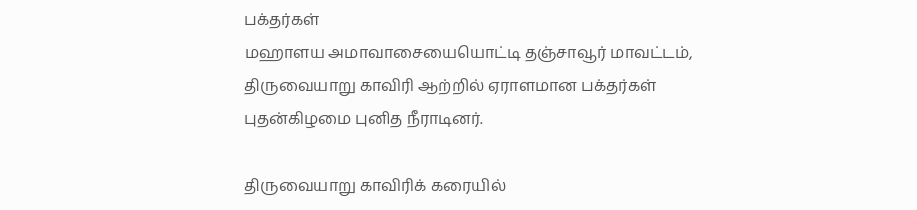பக்தர்கள்
மஹாளய அமாவாசையையொட்டி தஞ்சாவூர் மாவட்டம், திருவையாறு காவிரி ஆற்றில் ஏராளமான பக்தர்கள் புதன்கிழமை புனித நீராடினர்.

திருவையாறு காவிரிக் கரையில்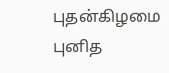புதன்கிழமை புனித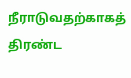நீராடுவதற்காகத் திரண்ட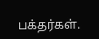பக்தர்கள்.